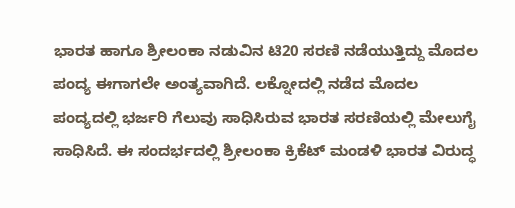ಭಾರತ ಹಾಗೂ ಶ್ರೀಲಂಕಾ ನಡುವಿನ ಟಿ20 ಸರಣಿ ನಡೆಯುತ್ತಿದ್ದು ಮೊದಲ ಪಂದ್ಯ ಈಗಾಗಲೇ ಅಂತ್ಯವಾಗಿದೆ. ಲಕ್ನೋದಲ್ಲಿ ನಡೆದ ಮೊದಲ ಪಂದ್ಯದಲ್ಲಿ ಭರ್ಜರಿ ಗೆಲುವು ಸಾಧಿಸಿರುವ ಭಾರತ ಸರಣಿಯಲ್ಲಿ ಮೇಲುಗೈ ಸಾಧಿಸಿದೆ. ಈ ಸಂದರ್ಭದಲ್ಲಿ ಶ್ರೀಲಂಕಾ ಕ್ರಿಕೆಟ್ ಮಂಡಳಿ ಭಾರತ ವಿರುದ್ಧ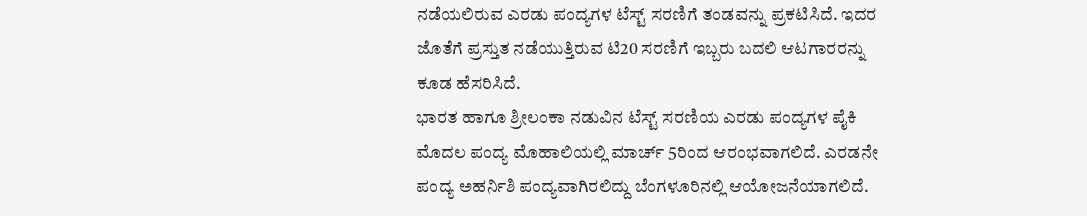ನಡೆಯಲಿರುವ ಎರಡು ಪಂದ್ಯಗಳ ಟೆಸ್ಟ್ ಸರಣಿಗೆ ತಂಡವನ್ನು ಪ್ರಕಟಿಸಿದೆ. ಇದರ ಜೊತೆಗೆ ಪ್ರಸ್ತುತ ನಡೆಯುತ್ತಿರುವ ಟಿ20 ಸರಣಿಗೆ ಇಬ್ಬರು ಬದಲಿ ಆಟಗಾರರನ್ನು ಕೂಡ ಹೆಸರಿಸಿದೆ.
ಭಾರತ ಹಾಗೂ ಶ್ರೀಲಂಕಾ ನಡುವಿನ ಟೆಸ್ಟ್ ಸರಣಿಯ ಎರಡು ಪಂದ್ಯಗಳ ಪೈಕಿ ಮೊದಲ ಪಂದ್ಯ ಮೊಹಾಲಿಯಲ್ಲಿ ಮಾರ್ಚ್ 5ರಿಂದ ಆರಂಭವಾಗಲಿದೆ. ಎರಡನೇ ಪಂದ್ಯ ಅಹರ್ನಿಶಿ ಪಂದ್ಯವಾಗಿರಲಿದ್ದು ಬೆಂಗಳೂರಿನಲ್ಲಿ ಆಯೋಜನೆಯಾಗಲಿದೆ.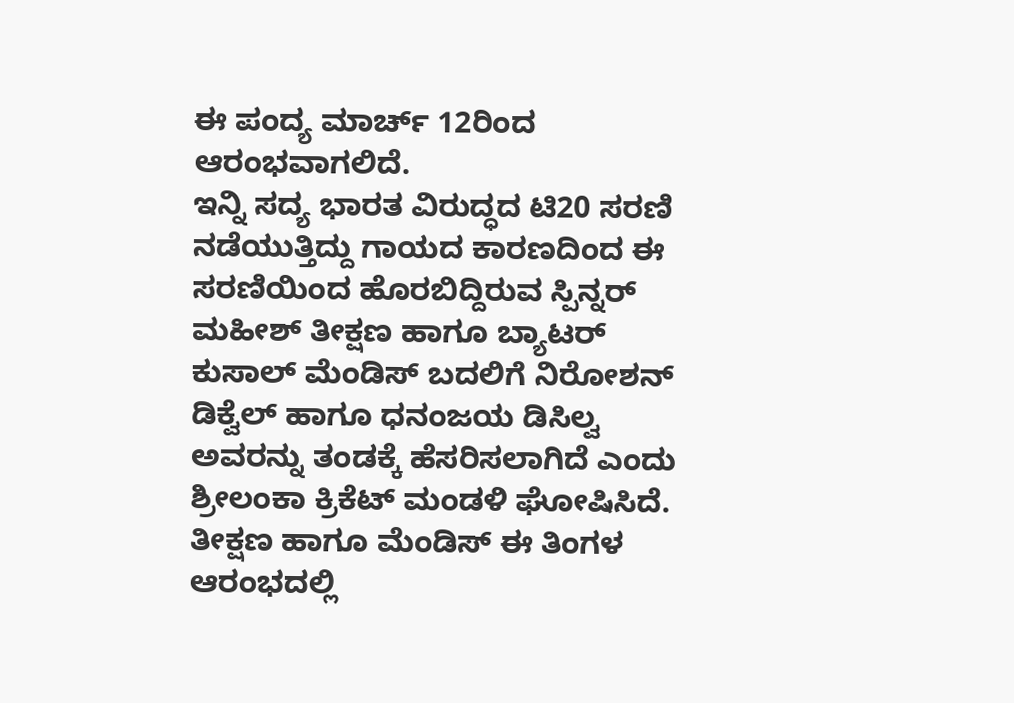ಈ ಪಂದ್ಯ ಮಾರ್ಚ್ 12ರಿಂದ ಆರಂಭವಾಗಲಿದೆ.
ಇನ್ನಿ ಸದ್ಯ ಭಾರತ ವಿರುದ್ಧದ ಟಿ20 ಸರಣಿ ನಡೆಯುತ್ತಿದ್ದು ಗಾಯದ ಕಾರಣದಿಂದ ಈ ಸರಣಿಯಿಂದ ಹೊರಬಿದ್ದಿರುವ ಸ್ಪಿನ್ನರ್ ಮಹೀಶ್ ತೀಕ್ಷಣ ಹಾಗೂ ಬ್ಯಾಟರ್ ಕುಸಾಲ್ ಮೆಂಡಿಸ್ ಬದಲಿಗೆ ನಿರೋಶನ್ ಡಿಕ್ವೆಲ್ ಹಾಗೂ ಧನಂಜಯ ಡಿಸಿಲ್ವ ಅವರನ್ನು ತಂಡಕ್ಕೆ ಹೆಸರಿಸಲಾಗಿದೆ ಎಂದು ಶ್ರೀಲಂಕಾ ಕ್ರಿಕೆಟ್ ಮಂಡಳಿ ಘೋಷಿಸಿದೆ. ತೀಕ್ಷಣ ಹಾಗೂ ಮೆಂಡಿಸ್ ಈ ತಿಂಗಳ ಆರಂಭದಲ್ಲಿ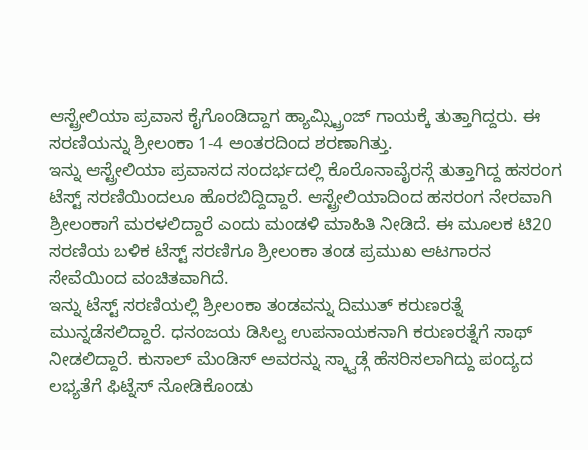ಆಸ್ಟ್ರೇಲಿಯಾ ಪ್ರವಾಸ ಕೈಗೊಂಡಿದ್ದಾಗ ಹ್ಯಾಮ್ಸ್ಟ್ರಿಂಜ್ ಗಾಯಕ್ಕೆ ತುತ್ತಾಗಿದ್ದರು. ಈ ಸರಣಿಯನ್ನು ಶ್ರೀಲಂಕಾ 1-4 ಅಂತರದಿಂದ ಶರಣಾಗಿತ್ತು.
ಇನ್ನು ಆಸ್ಟ್ರೇಲಿಯಾ ಪ್ರವಾಸದ ಸಂದರ್ಭದಲ್ಲಿ ಕೊರೊನಾವೈರಸ್ಗೆ ತುತ್ತಾಗಿದ್ದ ಹಸರಂಗ ಟೆಸ್ಟ್ ಸರಣಿಯಿಂದಲೂ ಹೊರಬಿದ್ದಿದ್ದಾರೆ. ಆಸ್ಟ್ರೇಲಿಯಾದಿಂದ ಹಸರಂಗ ನೇರವಾಗಿ ಶ್ರೀಲಂಕಾಗೆ ಮರಳಲಿದ್ದಾರೆ ಎಂದು ಮಂಡಳಿ ಮಾಹಿತಿ ನೀಡಿದೆ. ಈ ಮೂಲಕ ಟಿ20 ಸರಣಿಯ ಬಳಿಕ ಟೆಸ್ಟ್ ಸರಣಿಗೂ ಶ್ರೀಲಂಕಾ ತಂಡ ಪ್ರಮುಖ ಆಟಗಾರನ ಸೇವೆಯಿಂದ ವಂಚಿತವಾಗಿದೆ.
ಇನ್ನು ಟೆಸ್ಟ್ ಸರಣಿಯಲ್ಲಿ ಶ್ರೀಲಂಕಾ ತಂಡವನ್ನು ದಿಮುತ್ ಕರುಣರತ್ನೆ ಮುನ್ನಡೆಸಲಿದ್ದಾರೆ. ಧನಂಜಯ ಡಿಸಿಲ್ವ ಉಪನಾಯಕನಾಗಿ ಕರುಣರತ್ನೆಗೆ ಸಾಥ್ ನೀಡಲಿದ್ದಾರೆ. ಕುಸಾಲ್ ಮೆಂಡಿಸ್ ಅವರನ್ನು ಸ್ಕ್ವಾಡ್ಗೆ ಹೆಸರಿಸಲಾಗಿದ್ದು ಪಂದ್ಯದ ಲಭ್ಯತೆಗೆ ಫಿಟ್ನೆಸ್ ನೋಡಿಕೊಂಡು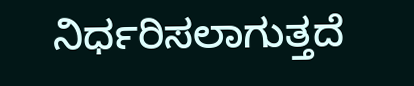ನಿರ್ಧರಿಸಲಾಗುತ್ತದೆ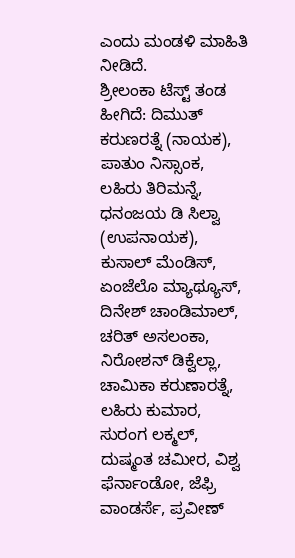ಎಂದು ಮಂಡಳಿ ಮಾಹಿತಿ ನೀಡಿದೆ.
ಶ್ರೀಲಂಕಾ ಟೆಸ್ಟ್ ತಂಡ ಹೀಗಿದೆ: ದಿಮುತ್ ಕರುಣರತ್ನೆ (ನಾಯಕ), ಪಾತುಂ ನಿಸ್ಸಾಂಕ, ಲಹಿರು ತಿರಿಮನ್ನೆ, ಧನಂಜಯ ಡಿ ಸಿಲ್ವಾ (ಉಪನಾಯಕ), ಕುಸಾಲ್ ಮೆಂಡಿಸ್, ಏಂಜೆಲೊ ಮ್ಯಾಥ್ಯೂಸ್, ದಿನೇಶ್ ಚಾಂಡಿಮಾಲ್, ಚರಿತ್ ಅಸಲಂಕಾ, ನಿರೋಶನ್ ಡಿಕ್ವೆಲ್ಲಾ, ಚಾಮಿಕಾ ಕರುಣಾರತ್ನೆ, ಲಹಿರು ಕುಮಾರ, ಸುರಂಗ ಲಕ್ಮಲ್, ದುಷ್ಮಂತ ಚಮೀರ, ವಿಶ್ವ ಫೆರ್ನಾಂಡೋ, ಜೆಫ್ರಿ ವಾಂಡರ್ಸೆ, ಪ್ರವೀಣ್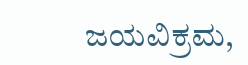ಜಯವಿಕ್ರಮ,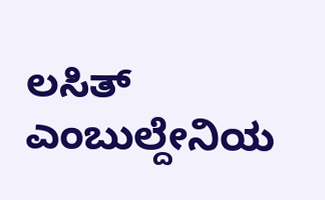ಲಸಿತ್ ಎಂಬುಲ್ದೇನಿಯ